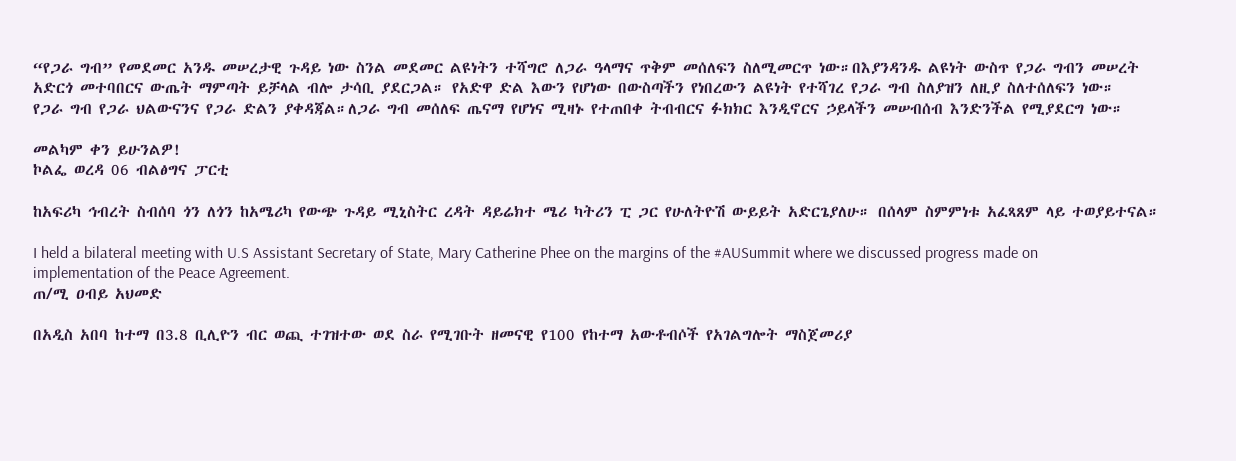“የጋራ ግብ” የመደመር አንዱ መሠረታዊ ጉዳይ ነው ስንል መደመር ልዩነትን ተሻግሮ ለጋራ ዓላማና ጥቅም መሰለፍን ስለሚመርጥ ነው።በእያንዳንዱ ልዩነት ውስጥ የጋራ ግብን መሠረት አድርጎ መተባበርና ውጤት ማምጣት ይቻላል ብሎ ታሳቢ ያደርጋል። የአድዋ ድል እውን የሆነው በውስጣችን የነበረውን ልዩነት የተሻገረ የጋራ ግብ ስለያዝን ለዚያ ስለተሰለፍን ነው።
የጋራ ግብ የጋራ ህልውናንና የጋራ ድልን ያቀዳጃል።ለጋራ ግብ መሰለፍ ጤናማ የሆነና ሚዛኑ የተጠበቀ ትብብርና ፉክክር እንዲኖርና ኃይላችን መሠብሰብ እንድንችል የሚያደርግ ነው።

መልካም ቀን ይሁንልዎ!
ኮልፌ ወረዳ 06 ብልፅግና ፓርቲ

ከአፍሪካ ኅብረት ስብሰባ ጎን ለጎን ከአሜሪካ የውጭ ጉዳይ ሚኒስትር ረዳት ዳይሬክተ ሜሪ ካትሪን ፒ ጋር የሁለትዮሽ ውይይት አድርጌያለሁ። በሰላም ስምምነቱ አፈጻጸም ላይ ተወያይተናል።

I held a bilateral meeting with U.S Assistant Secretary of State, Mary Catherine Phee on the margins of the #AUSummit where we discussed progress made on implementation of the Peace Agreement.
ጠ/ሚ ዐብይ አህመድ

በአዲስ አበባ ከተማ በ3.8 ቢሊዮን ብር ወጪ ተገዝተው ወደ ስራ የሚገቡት ዘመናዊ የ100 የከተማ አውቶብሶች የአገልግሎት ማስጀመሪያ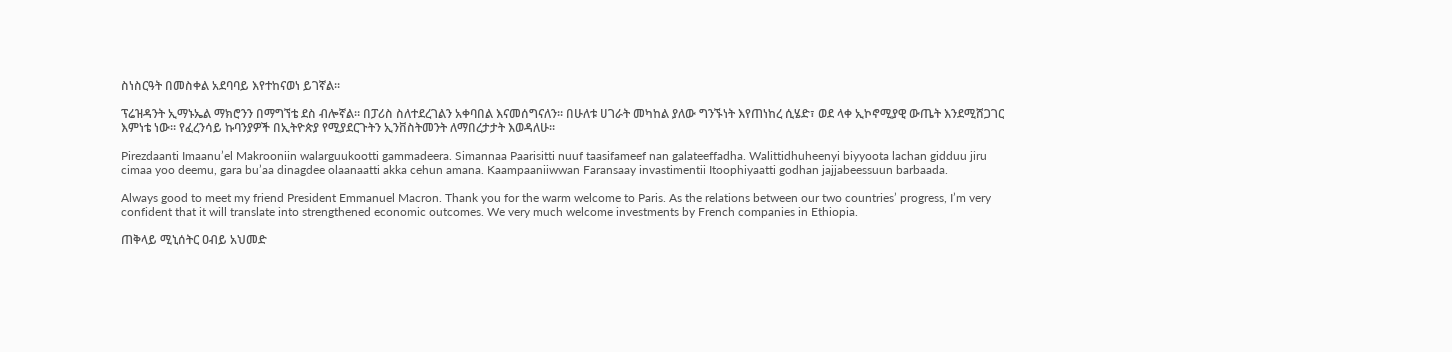ስነስርዓት በመስቀል አደባባይ እየተከናወነ ይገኛል፡፡

ፕሬዝዳንት ኢማኑኤል ማክሮንን በማግኘቴ ደስ ብሎኛል። በፓሪስ ስለተደረገልን አቀባበል እናመሰግናለን። በሁለቱ ሀገራት መካከል ያለው ግንኙነት እየጠነከረ ሲሄድ፣ ወደ ላቀ ኢኮኖሚያዊ ውጤት እንደሚሸጋገር እምነቴ ነው። የፈረንሳይ ኩባንያዎች በኢትዮጵያ የሚያደርጉትን ኢንቨስትመንት ለማበረታታት እወዳለሁ።

Pirezdaanti Imaanu’el Makrooniin walarguukootti gammadeera. Simannaa Paarisitti nuuf taasifameef nan galateeffadha. Walittidhuheenyi biyyoota lachan gidduu jiru cimaa yoo deemu, gara bu’aa dinagdee olaanaatti akka cehun amana. Kaampaaniiwwan Faransaay invastimentii Itoophiyaatti godhan jajjabeessuun barbaada.

Always good to meet my friend President Emmanuel Macron. Thank you for the warm welcome to Paris. As the relations between our two countries’ progress, I’m very confident that it will translate into strengthened economic outcomes. We very much welcome investments by French companies in Ethiopia.

ጠቅላይ ሚኒሰትር ዐብይ አህመድ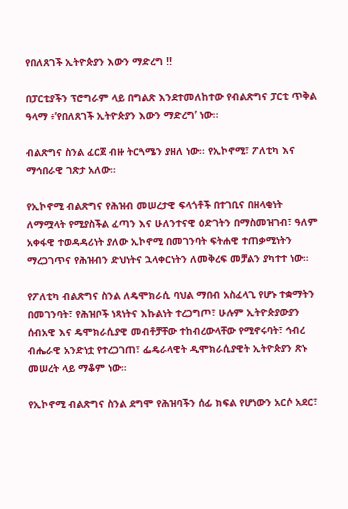የበለጸገች ኢትዮጵያን እውን ማድረግ !!

በፓርቲያችን ፕሮግራም ላይ በግልጽ እንደተመለከተው የብልጽግና ፓርቲ ጥቅል ዓላማ ፥’የበለጸገች ኢትዮጵያን እውን ማድረግ’ ነው፡፡

ብልጽግና ስንል ፈርጀ ብዙ ትርጓሜን ያዘለ ነው፡፡ የኢኮኖሚ፣ ፖለቲካ እና ማኅበራዊ ገጽታ አለው።

የኢኮኖሚ ብልጽግና የሕዝብ መሠረታዊ ፍላጎቶች በተገቢና በዘላቂነት ለማሟላት የሚያስችል ፈጣን እና ሁለንተናዊ ዕድገትን በማስመዝገብ፣ ዓለም አቀፋዊ ተወዳዳሪነት ያለው ኢኮኖሚ በመገንባት ፍትሐዊ ተጠቃሚነትን ማረጋገጥና የሕዝብን ድህነትና ኋላቀርነትን ለመቅረፍ መቻልን ያካተተ ነው።

የፖለቲካ ብልጽግና ስንል ለዴሞክራሲ ባህል ማበብ አስፈላጊ የሆኑ ተቋማትን በመገንባት፣ የሕዝቦች ነጻነትና እኩልነት ተረጋግጦ፣ ሁሉም ኢትዮጵያውያን ሰብአዊ እና ዴሞክራሲያዊ መብቶቻቸው ተከብረውላቸው የሚኖሩባት፣ ኅብረ ብሔራዊ አንድነቷ የተረጋገጠ፣ ፌዴራላዊት ዲሞክራሲያዊት ኢትዮጵያን ጽኑ መሠረት ላይ ማቆም ነው።

የኢኮኖሚ ብልጽግና ስንል ደግሞ የሕዝባችን ሰፊ ክፍል የሆነውን አርሶ አደር፣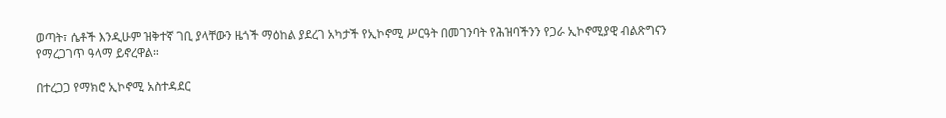ወጣት፣ ሴቶች እንዲሁም ዝቅተኛ ገቢ ያላቸውን ዜጎች ማዕከል ያደረገ አካታች የኢኮኖሚ ሥርዓት በመገንባት የሕዝባችንን የጋራ ኢኮኖሚያዊ ብልጽግናን የማረጋገጥ ዓላማ ይኖረዋል።

በተረጋጋ የማክሮ ኢኮኖሚ አስተዳደር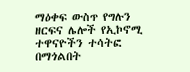ማዕቀፍ ውስጥ የግሉን ዘርፍና ሌሎች የኢኮኖሚ ተዋናዮችን ተሳትፎ በማጎልበት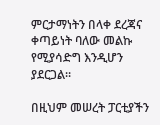ምርታማነትን በላቀ ደረጃና ቀጣይነት ባለው መልኩ የሚያሳድግ እንዲሆን ያደርጋል።

በዚህም መሠረት ፓርቲያችን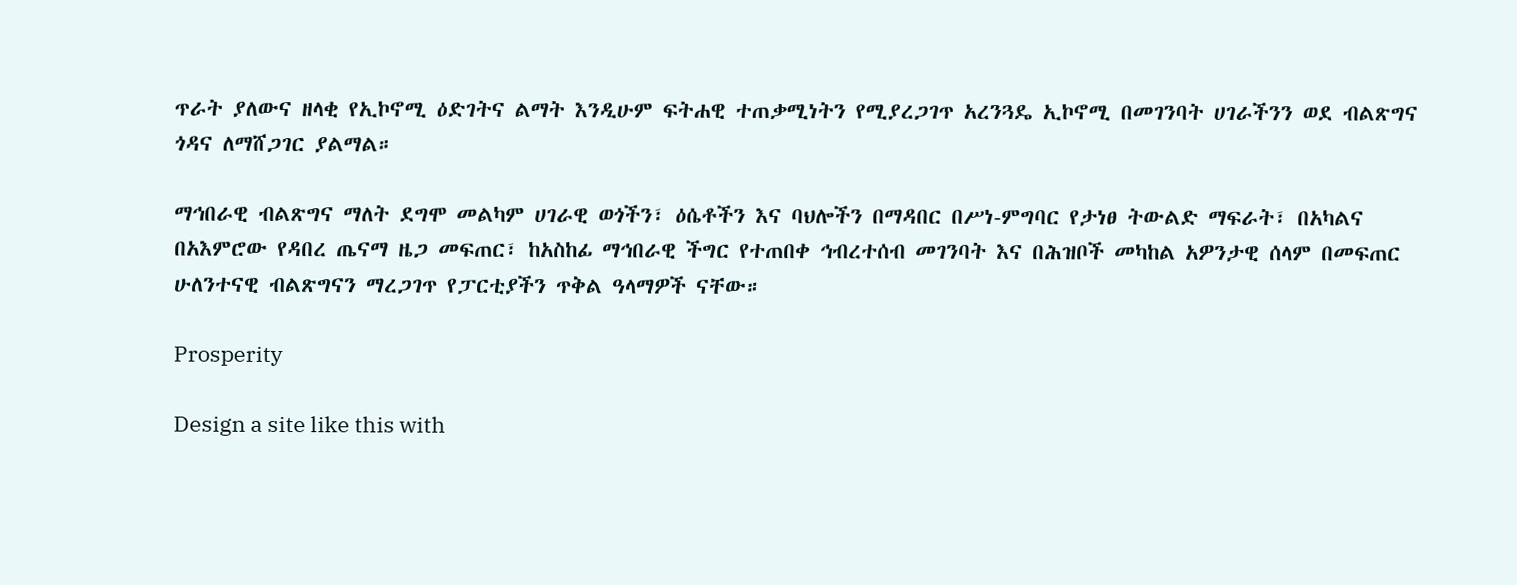ጥራት ያለውና ዘላቂ የኢኮኖሚ ዕድገትና ልማት እንዲሁም ፍትሐዊ ተጠቃሚነትን የሚያረጋገጥ አረንጓዴ ኢኮኖሚ በመገንባት ሀገራችንን ወደ ብልጽግና ጎዳና ለማሸጋገር ያልማል።

ማኅበራዊ ብልጽግና ማለት ደግሞ መልካም ሀገራዊ ወጎችን፣ ዕሴቶችን እና ባህሎችን በማዳበር በሥነ-ምግባር የታነፀ ትውልድ ማፍራት፣ በአካልና በአእምሮው የዳበረ ጤናማ ዜጋ መፍጠር፣ ከአስከፊ ማኅበራዊ ችግር የተጠበቀ ኅብረተሰብ መገንባት እና በሕዝቦች መካከል አዎንታዊ ሰላም በመፍጠር ሁለንተናዊ ብልጽግናን ማረጋገጥ የፓርቲያችን ጥቅል ዓላማዎች ናቸው።

Prosperity

Design a site like this with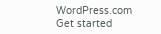WordPress.com
Get started